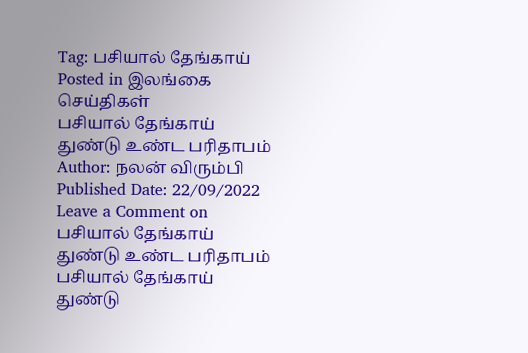Tag: பசியால் தேங்காய்
Posted in இலங்கை செய்திகள்
பசியால் தேங்காய் துண்டு உண்ட பரிதாபம்
Author: நலன் விரும்பி Published Date: 22/09/2022 Leave a Comment on பசியால் தேங்காய் துண்டு உண்ட பரிதாபம்
பசியால் தேங்காய் துண்டு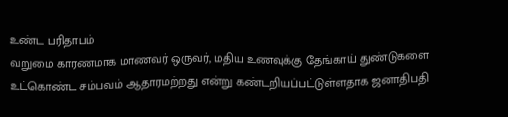உண்ட பரிதாபம்
வறுமை காரணமாக மாணவர் ஒருவர், மதிய உணவுக்கு தேங்காய் துண்டுகளை உட்கொண்ட சம்பவம் ஆதாரமற்றது என்று கண்டறியப்பட்டுள்ளதாக ஜனாதிபதி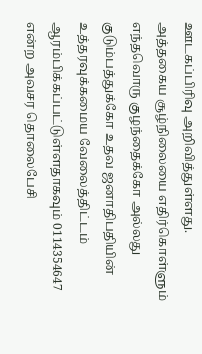ஊடகப்பிரிவு அறிவித்துள்ளது.
அத்தகைய சூழ்நிலையை எதிர்கொள்ளும் எந்தவொரு குழந்தைக்கோ அல்லது குடும்பத்துக்கோ உதவ ஜனாதிபதியின் உத்தரவுக்கமைய வேலைத்திட்டம்
ஆரம்பிக்கப்பட்டுள்ளதாகவும் 0114354647 என்ற அவசர தொலைபேசி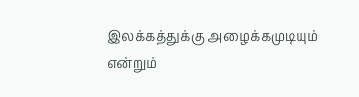இலக்கத்துக்கு அழைக்கமுடியும் என்றும்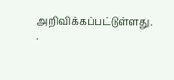அறிவிக்கப்பட்டுள்ளது.
.